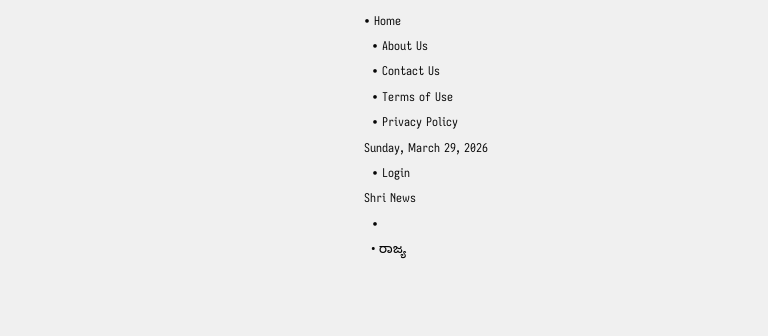• Home
  • About Us
  • Contact Us
  • Terms of Use
  • Privacy Policy
Sunday, March 29, 2026
  • Login
Shri News
  •
  • ರಾಜ್ಯ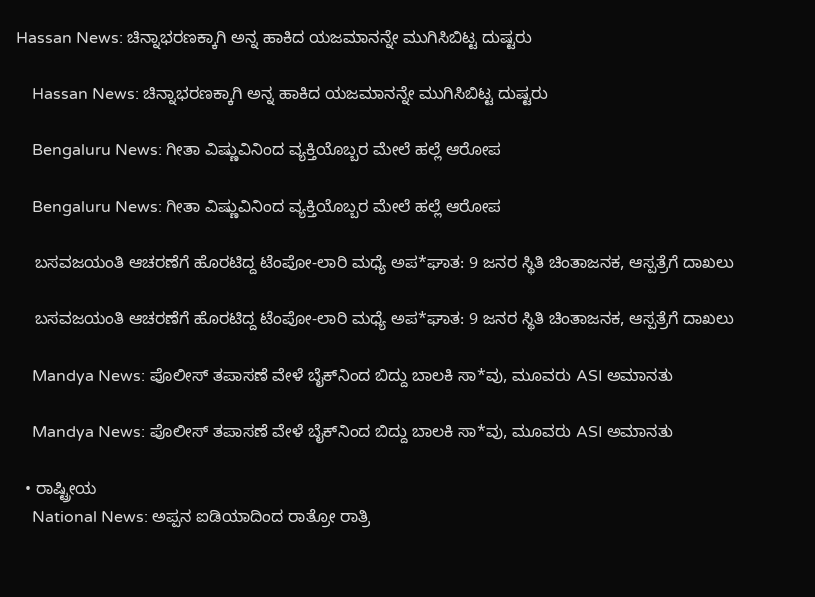Hassan News: ಚಿನ್ನಾಭರಣಕ್ಕಾಗಿ ಅನ್ನ ಹಾಕಿದ ಯಜಮಾನನ್ನೇ ಮುಗಿಸಿಬಿಟ್ಟ ದುಷ್ಟರು

    Hassan News: ಚಿನ್ನಾಭರಣಕ್ಕಾಗಿ ಅನ್ನ ಹಾಕಿದ ಯಜಮಾನನ್ನೇ ಮುಗಿಸಿಬಿಟ್ಟ ದುಷ್ಟರು

    Bengaluru News: ಗೀತಾ ವಿಷ್ಣುವಿನಿಂದ ವ್ಯಕ್ತಿಯೊಬ್ಬರ ಮೇಲೆ ಹಲ್ಲೆ ಆರೋಪ

    Bengaluru News: ಗೀತಾ ವಿಷ್ಣುವಿನಿಂದ ವ್ಯಕ್ತಿಯೊಬ್ಬರ ಮೇಲೆ ಹಲ್ಲೆ ಆರೋಪ

    ಬಸವಜಯಂತಿ ಆಚರಣೆಗೆ ಹೊರಟಿದ್ದ ಟೆಂಪೋ-ಲಾರಿ ಮಧ್ಯೆ ಅಪ*ಘಾತ: 9 ಜನರ ಸ್ಥಿತಿ ಚಿಂತಾಜನಕ, ಆಸ್ಪತ್ರೆಗೆ ದಾಖಲು

    ಬಸವಜಯಂತಿ ಆಚರಣೆಗೆ ಹೊರಟಿದ್ದ ಟೆಂಪೋ-ಲಾರಿ ಮಧ್ಯೆ ಅಪ*ಘಾತ: 9 ಜನರ ಸ್ಥಿತಿ ಚಿಂತಾಜನಕ, ಆಸ್ಪತ್ರೆಗೆ ದಾಖಲು

    Mandya News: ಪೊಲೀಸ್ ತಪಾಸಣೆ ವೇಳೆ ಬೈಕ್‌ನಿಂದ ಬಿದ್ದು ಬಾಲಕಿ ಸಾ*ವು, ಮೂವರು ASI ಅಮಾನತು

    Mandya News: ಪೊಲೀಸ್ ತಪಾಸಣೆ ವೇಳೆ ಬೈಕ್‌ನಿಂದ ಬಿದ್ದು ಬಾಲಕಿ ಸಾ*ವು, ಮೂವರು ASI ಅಮಾನತು

  • ರಾಷ್ಟ್ರೀಯ
    National News: ಅಪ್ಪನ ಐಡಿಯಾದಿಂದ ರಾತ್ರೋ ರಾತ್ರಿ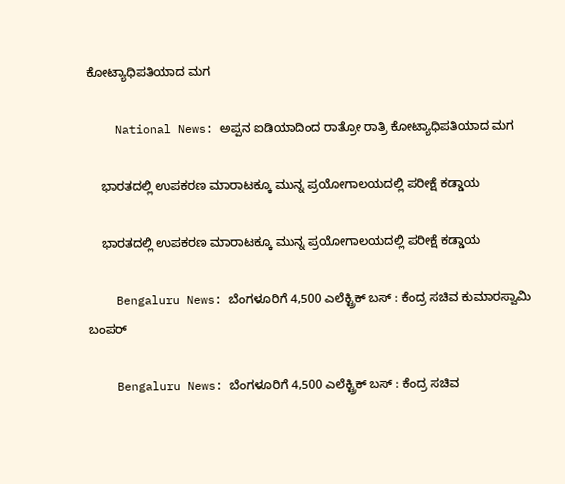ಕೋಟ್ಯಾಧಿಪತಿಯಾದ ಮಗ

    National News: ಅಪ್ಪನ ಐಡಿಯಾದಿಂದ ರಾತ್ರೋ ರಾತ್ರಿ ಕೋಟ್ಯಾಧಿಪತಿಯಾದ ಮಗ

    ಭಾರತದಲ್ಲಿ ಉಪಕರಣ ಮಾರಾಟಕ್ಕೂ ಮುನ್ನ ಪ್ರಯೋಗಾಲಯದಲ್ಲಿ ಪರೀಕ್ಷೆ ಕಡ್ಡಾಯ

    ಭಾರತದಲ್ಲಿ ಉಪಕರಣ ಮಾರಾಟಕ್ಕೂ ಮುನ್ನ ಪ್ರಯೋಗಾಲಯದಲ್ಲಿ ಪರೀಕ್ಷೆ ಕಡ್ಡಾಯ

    Bengaluru News: ಬೆಂಗಳೂರಿಗೆ 4,500 ಎಲೆಕ್ಟ್ರಿಕ್ ಬಸ್ : ಕೆಂದ್ರ ಸಚಿವ ಕುಮಾರಸ್ವಾಮಿ ಬಂಪರ್

    Bengaluru News: ಬೆಂಗಳೂರಿಗೆ 4,500 ಎಲೆಕ್ಟ್ರಿಕ್ ಬಸ್ : ಕೆಂದ್ರ ಸಚಿವ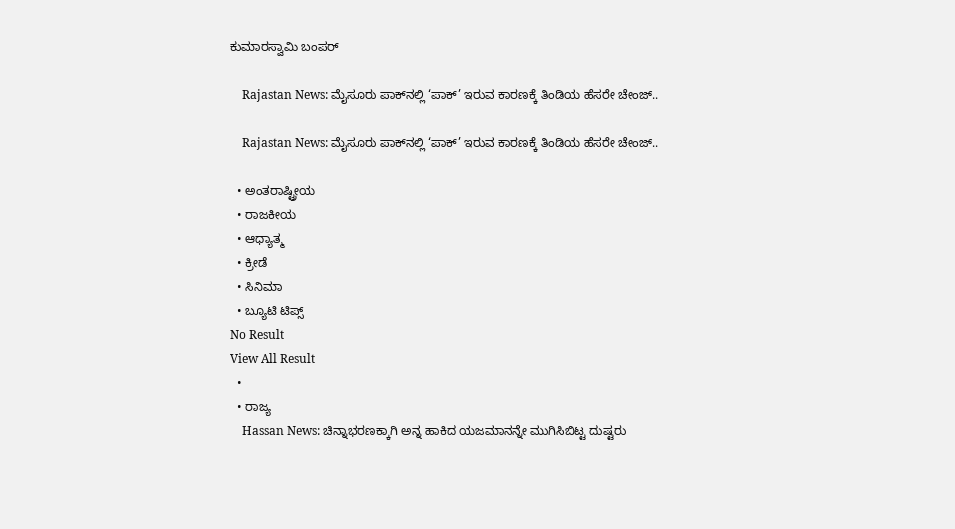ಕುಮಾರಸ್ವಾಮಿ ಬಂಪರ್

    Rajastan News: ಮೈಸೂರು ಪಾಕ್‌ನಲ್ಲಿ ‘ಪಾಕ್’ ಇರುವ ಕಾರಣಕ್ಕೆ ತಿಂಡಿಯ ಹೆಸರೇ ಚೇಂಜ್..

    Rajastan News: ಮೈಸೂರು ಪಾಕ್‌ನಲ್ಲಿ ‘ಪಾಕ್’ ಇರುವ ಕಾರಣಕ್ಕೆ ತಿಂಡಿಯ ಹೆಸರೇ ಚೇಂಜ್..

  • ಅಂತರಾಷ್ಟ್ರೀಯ
  • ರಾಜಕೀಯ
  • ಆಧ್ಯಾತ್ಮ
  • ಕ್ರೀಡೆ
  • ಸಿನಿಮಾ
  • ಬ್ಯೂಟಿ ಟಿಪ್ಸ್
No Result
View All Result
  •
  • ರಾಜ್ಯ
    Hassan News: ಚಿನ್ನಾಭರಣಕ್ಕಾಗಿ ಅನ್ನ ಹಾಕಿದ ಯಜಮಾನನ್ನೇ ಮುಗಿಸಿಬಿಟ್ಟ ದುಷ್ಟರು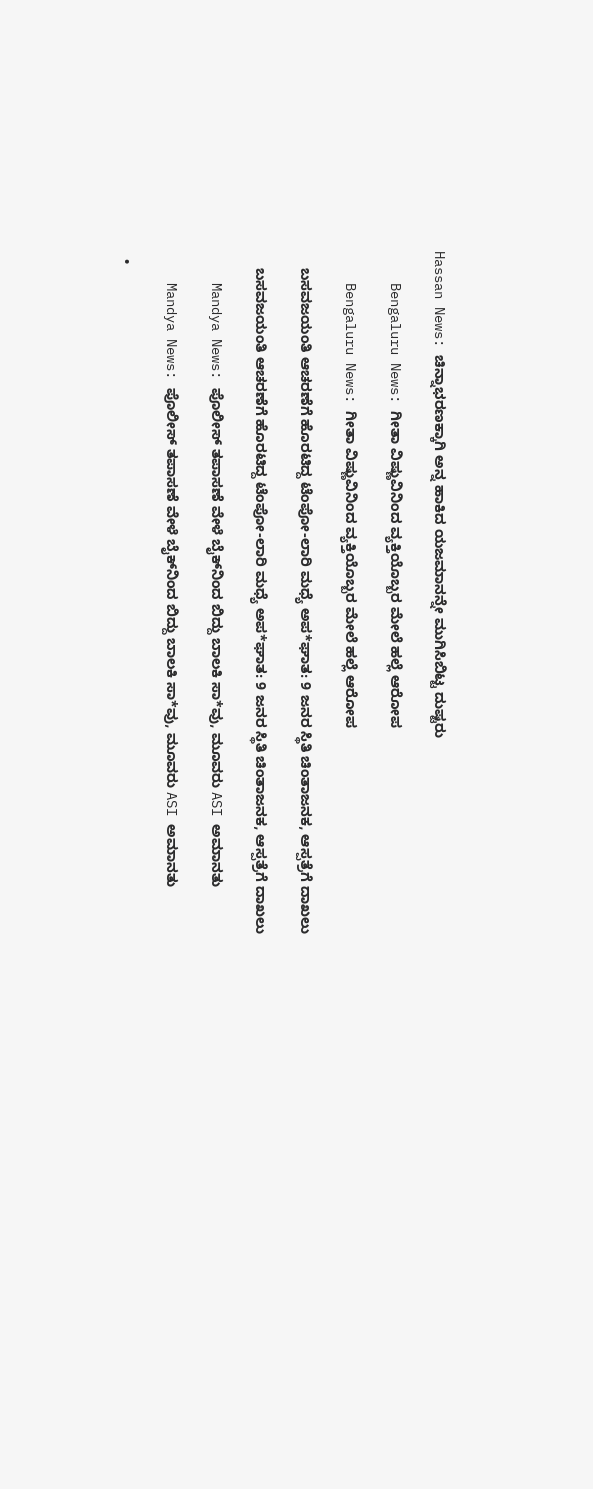Hassan News: ಚಿನ್ನಾಭರಣಕ್ಕಾಗಿ ಅನ್ನ ಹಾಕಿದ ಯಜಮಾನನ್ನೇ ಮುಗಿಸಿಬಿಟ್ಟ ದುಷ್ಟರು

    Bengaluru News: ಗೀತಾ ವಿಷ್ಣುವಿನಿಂದ ವ್ಯಕ್ತಿಯೊಬ್ಬರ ಮೇಲೆ ಹಲ್ಲೆ ಆರೋಪ

    Bengaluru News: ಗೀತಾ ವಿಷ್ಣುವಿನಿಂದ ವ್ಯಕ್ತಿಯೊಬ್ಬರ ಮೇಲೆ ಹಲ್ಲೆ ಆರೋಪ

    ಬಸವಜಯಂತಿ ಆಚರಣೆಗೆ ಹೊರಟಿದ್ದ ಟೆಂಪೋ-ಲಾರಿ ಮಧ್ಯೆ ಅಪ*ಘಾತ: 9 ಜನರ ಸ್ಥಿತಿ ಚಿಂತಾಜನಕ, ಆಸ್ಪತ್ರೆಗೆ ದಾಖಲು

    ಬಸವಜಯಂತಿ ಆಚರಣೆಗೆ ಹೊರಟಿದ್ದ ಟೆಂಪೋ-ಲಾರಿ ಮಧ್ಯೆ ಅಪ*ಘಾತ: 9 ಜನರ ಸ್ಥಿತಿ ಚಿಂತಾಜನಕ, ಆಸ್ಪತ್ರೆಗೆ ದಾಖಲು

    Mandya News: ಪೊಲೀಸ್ ತಪಾಸಣೆ ವೇಳೆ ಬೈಕ್‌ನಿಂದ ಬಿದ್ದು ಬಾಲಕಿ ಸಾ*ವು, ಮೂವರು ASI ಅಮಾನತು

    Mandya News: ಪೊಲೀಸ್ ತಪಾಸಣೆ ವೇಳೆ ಬೈಕ್‌ನಿಂದ ಬಿದ್ದು ಬಾಲಕಿ ಸಾ*ವು, ಮೂವರು ASI ಅಮಾನತು

  •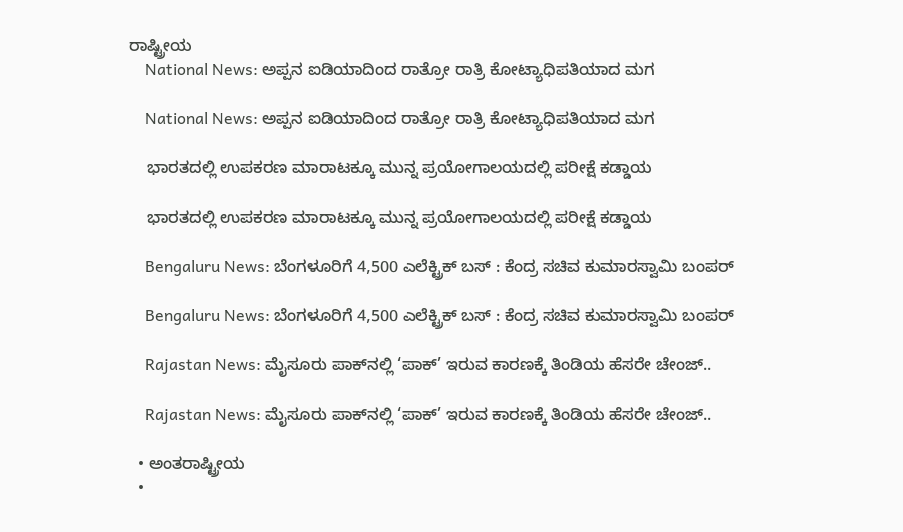ರಾಷ್ಟ್ರೀಯ
    National News: ಅಪ್ಪನ ಐಡಿಯಾದಿಂದ ರಾತ್ರೋ ರಾತ್ರಿ ಕೋಟ್ಯಾಧಿಪತಿಯಾದ ಮಗ

    National News: ಅಪ್ಪನ ಐಡಿಯಾದಿಂದ ರಾತ್ರೋ ರಾತ್ರಿ ಕೋಟ್ಯಾಧಿಪತಿಯಾದ ಮಗ

    ಭಾರತದಲ್ಲಿ ಉಪಕರಣ ಮಾರಾಟಕ್ಕೂ ಮುನ್ನ ಪ್ರಯೋಗಾಲಯದಲ್ಲಿ ಪರೀಕ್ಷೆ ಕಡ್ಡಾಯ

    ಭಾರತದಲ್ಲಿ ಉಪಕರಣ ಮಾರಾಟಕ್ಕೂ ಮುನ್ನ ಪ್ರಯೋಗಾಲಯದಲ್ಲಿ ಪರೀಕ್ಷೆ ಕಡ್ಡಾಯ

    Bengaluru News: ಬೆಂಗಳೂರಿಗೆ 4,500 ಎಲೆಕ್ಟ್ರಿಕ್ ಬಸ್ : ಕೆಂದ್ರ ಸಚಿವ ಕುಮಾರಸ್ವಾಮಿ ಬಂಪರ್

    Bengaluru News: ಬೆಂಗಳೂರಿಗೆ 4,500 ಎಲೆಕ್ಟ್ರಿಕ್ ಬಸ್ : ಕೆಂದ್ರ ಸಚಿವ ಕುಮಾರಸ್ವಾಮಿ ಬಂಪರ್

    Rajastan News: ಮೈಸೂರು ಪಾಕ್‌ನಲ್ಲಿ ‘ಪಾಕ್’ ಇರುವ ಕಾರಣಕ್ಕೆ ತಿಂಡಿಯ ಹೆಸರೇ ಚೇಂಜ್..

    Rajastan News: ಮೈಸೂರು ಪಾಕ್‌ನಲ್ಲಿ ‘ಪಾಕ್’ ಇರುವ ಕಾರಣಕ್ಕೆ ತಿಂಡಿಯ ಹೆಸರೇ ಚೇಂಜ್..

  • ಅಂತರಾಷ್ಟ್ರೀಯ
  •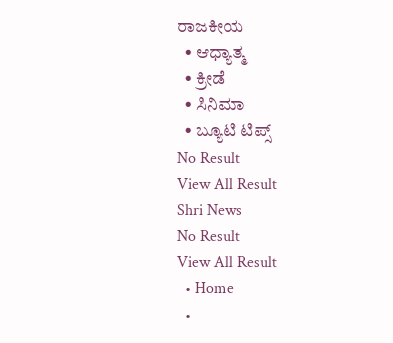ರಾಜಕೀಯ
  • ಆಧ್ಯಾತ್ಮ
  • ಕ್ರೀಡೆ
  • ಸಿನಿಮಾ
  • ಬ್ಯೂಟಿ ಟಿಪ್ಸ್
No Result
View All Result
Shri News
No Result
View All Result
  • Home
  •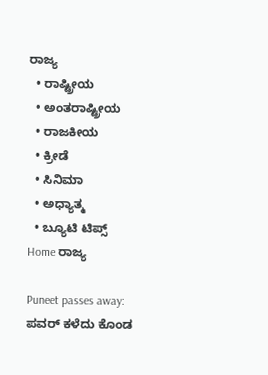ರಾಜ್ಯ
  • ರಾಷ್ಟ್ರೀಯ
  • ಅಂತರಾಷ್ಟ್ರೀಯ
  • ರಾಜಕೀಯ
  • ಕ್ರೀಡೆ
  • ಸಿನಿಮಾ
  • ಅಧ್ಯಾತ್ಮ
  • ಬ್ಯೂಟಿ ಟಿಪ್ಸ್
Home ರಾಜ್ಯ

Puneet passes away: ಪವರ್ ಕಳೆದು ಕೊಂಡ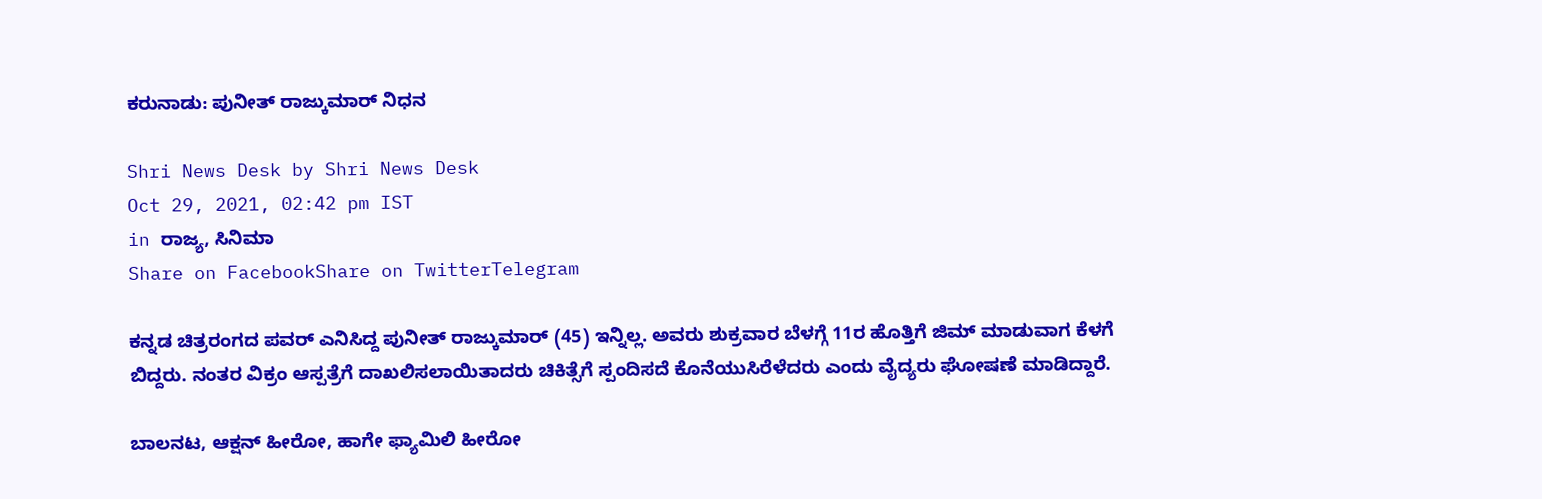ಕರುನಾಡು: ಪುನೀತ್ ರಾಜ್ಕುಮಾರ್ ನಿಧನ

Shri News Desk by Shri News Desk
Oct 29, 2021, 02:42 pm IST
in ರಾಜ್ಯ, ಸಿನಿಮಾ
Share on FacebookShare on TwitterTelegram

ಕನ್ನಡ ಚಿತ್ರರಂಗದ ಪವರ್ ಎನಿಸಿದ್ದ ಪುನೀತ್ ರಾಜ್ಕುಮಾರ್ (45) ಇನ್ನಿಲ್ಲ. ಅವರು ಶುಕ್ರವಾರ ಬೆಳಗ್ಗೆ 11ರ ಹೊತ್ತಿಗೆ ಜಿಮ್ ಮಾಡುವಾಗ ಕೆಳಗೆ ಬಿದ್ದರು. ನಂತರ ವಿಕ್ರಂ ಆಸ್ಪತ್ರೆಗೆ ದಾಖಲಿಸಲಾಯಿತಾದರು ಚಿಕಿತ್ಸೆಗೆ ಸ್ಪಂದಿಸದೆ ಕೊನೆಯುಸಿರೆಳೆದರು ಎಂದು ವೈದ್ಯರು ಘೋಷಣೆ ಮಾಡಿದ್ದಾರೆ.

ಬಾಲನಟ, ಆಕ್ಷನ್ ಹೀರೋ, ಹಾಗೇ ಫ್ಯಾಮಿಲಿ ಹೀರೋ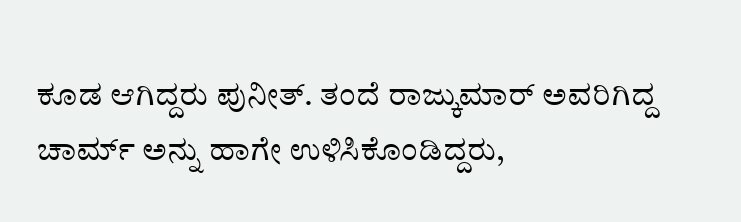ಕೂಡ ಆಗಿದ್ದರು ಪುನೀತ್. ತಂದೆ ರಾಜ್ಕುಮಾರ್ ಅವರಿಗಿದ್ದ ಚಾರ್ಮ್ ಅನ್ನು ಹಾಗೇ ಉಳಿಸಿಕೊಂಡಿದ್ದರು,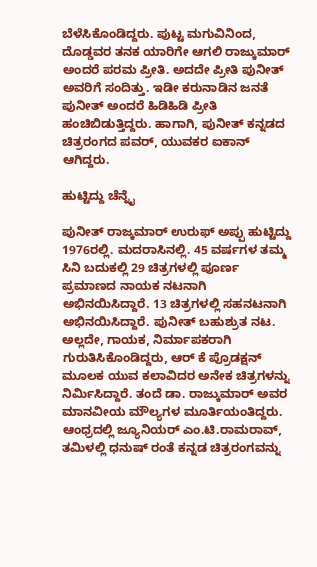ಬೆಳೆಸಿಕೊಂಡಿದ್ದರು. ಪುಟ್ಟ ಮಗುವಿನಿಂದ, ದೊಡ್ಡವರ ತನಕ ಯಾರಿಗೇ ಆಗಲಿ ರಾಜ್ಕುಮಾರ್ ಅಂದರೆ ಪರಮ ಪ್ರೀತಿ. ಅದದೇ ಪ್ರೀತಿ ಪುನೀತ್ ಅವರಿಗೆ ಸಂದಿತ್ತು. ಇಡೀ ಕರುನಾಡಿನ ಜನತೆ ಪುನೀತ್ ಅಂದರೆ ಹಿಡಿಹಿಡಿ ಪ್ರೀತಿ ಹಂಚಿಬಿಡುತ್ತಿದ್ದರು. ಹಾಗಾಗಿ, ಪುನೀತ್ ಕನ್ನಡದ ಚಿತ್ರರಂಗದ ಪವರ್, ಯುವಕರ ಐಕಾನ್ ಆಗಿದ್ದರು.

ಹುಟ್ಟಿದ್ದು ಚೆನ್ನೈ

ಪುನೀತ್ ರಾಜ್ಕಮಾರ್ ಉರುಫ್ ಅಪ್ಪು ಹುಟ್ಟಿದ್ದು 1976ರಲ್ಲಿ. ಮದರಾಸಿನಲ್ಲಿ. 45 ವರ್ಷಗಳ ತಮ್ಮ ಸಿನಿ ಬದುಕಲ್ಲಿ 29 ಚಿತ್ರಗಳಲ್ಲಿ ಪೂರ್ಣ ಪ್ರಮಾಣದ ನಾಯಕ ನಟನಾಗಿ ಅಭಿನಯಿಸಿದ್ದಾರೆ. 13 ಚಿತ್ರಗಳಲ್ಲಿ ಸಹನಟನಾಗಿ ಅಭಿನಯಿಸಿದ್ದಾರೆ. ಪುನೀತ್ ಬಹುಶ್ರುತ ನಟ. ಅಲ್ಲದೇ, ಗಾಯಕ, ನಿರ್ಮಾಪಕರಾಗಿ ಗುರುತಿಸಿಕೊಂಡಿದ್ದರು, ಆರ್ ಕೆ ಪ್ರೊಡಕ್ಷನ್ ಮೂಲಕ ಯುವ ಕಲಾವಿದರ ಅನೇಕ ಚಿತ್ರಗಳನ್ನು ನಿರ್ಮಿಸಿದ್ದಾರೆ. ತಂದೆ ಡಾ. ರಾಜ್ಕುಮಾರ್ ಅವರ ಮಾನವೀಯ ಮೌಲ್ಯಗಳ ಮೂರ್ತಿಯಂತಿದ್ದರು. ಆಂಧ್ರದಲ್ಲಿ ಜ್ಯೂನಿಯರ್ ಎಂ.ಟಿ.ರಾಮರಾವ್, ತಮಿಳಲ್ಲಿ ಧನುಷ್ ರಂತೆ ಕನ್ನಡ ಚಿತ್ರರಂಗವನ್ನು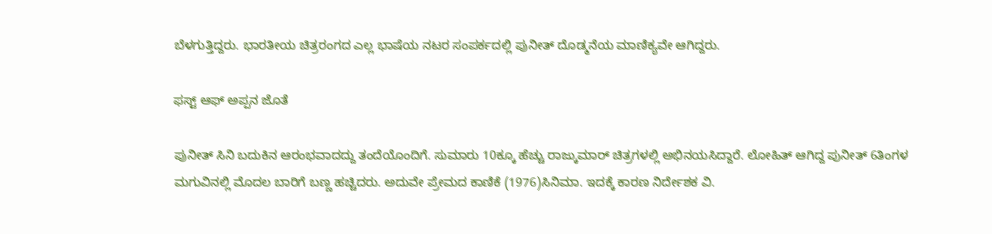ಬೆಳಗುತ್ತಿದ್ದರು. ಭಾರತೀಯ ಚಿತ್ರರಂಗದ ಎಲ್ಲ ಭಾಷೆಯ ನಟರ ಸಂಪರ್ಕದಲ್ಲಿ ಪುನೀತ್ ದೊಡ್ಮನೆಯ ಮಾಣಿಕ್ಯವೇ ಆಗಿದ್ದರು.

ಫಸ್ಟ್ ಆಫ್ ಅಪ್ಪನ ಜೊತೆ

ಪುನೀತ್ ಸಿನಿ ಬದುಕಿನ ಆರಂಭವಾದದ್ದು ತಂದೆಯೊಂದಿಗೆ. ಸುಮಾರು 10ಕ್ಕೂ ಹೆಚ್ಚು ರಾಜ್ಕುಮಾರ್ ಚಿತ್ರಗಳಲ್ಲಿ ಅಭಿನಯಸಿದ್ದಾರೆ. ಲೋಹಿತ್ ಆಗಿದ್ದ ಪುನೀತ್ 6ತಿಂಗಳ ಮಗುವಿನಲ್ಲಿ ಮೊದಲ ಬಾರಿಗೆ ಬಣ್ಣ ಹಚ್ಚಿದರು. ಅದುವೇ ಪ್ರೇಮದ ಕಾಣಿಕೆ (1976)ಸಿನಿಮಾ. ಇದಕ್ಕೆ ಕಾರಣ ನಿರ್ದೇಶಕ ವಿ.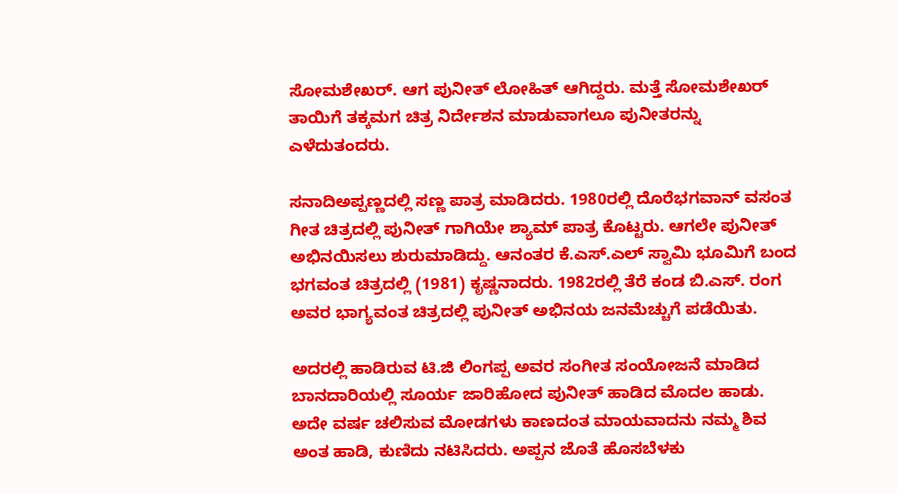ಸೋಮಶೇಖರ್. ಆಗ ಪುನೀತ್ ಲೋಹಿತ್ ಆಗಿದ್ದರು. ಮತ್ತೆ ಸೋಮಶೇಖರ್ ತಾಯಿಗೆ ತಕ್ಕಮಗ ಚಿತ್ರ ನಿರ್ದೇಶನ ಮಾಡುವಾಗಲೂ ಪುನೀತರನ್ನು ಎಳೆದುತಂದರು.

ಸನಾದಿಅಪ್ಪಣ್ಣದಲ್ಲಿ ಸಣ್ಣ ಪಾತ್ರ ಮಾಡಿದರು. 1980ರಲ್ಲಿ ದೊರೆಭಗವಾನ್ ವಸಂತ ಗೀತ ಚಿತ್ರದಲ್ಲಿ ಪುನೀತ್ ಗಾಗಿಯೇ ಶ್ಯಾಮ್ ಪಾತ್ರ ಕೊಟ್ಟರು. ಆಗಲೇ ಪುನೀತ್ ಅಭಿನಯಿಸಲು ಶುರುಮಾಡಿದ್ದು. ಆನಂತರ ಕೆ.ಎಸ್.ಎಲ್ ಸ್ವಾಮಿ ಭೂಮಿಗೆ ಬಂದ ಭಗವಂತ ಚಿತ್ರದಲ್ಲಿ (1981) ಕೃಷ್ಣನಾದರು. 1982ರಲ್ಲಿ ತೆರೆ ಕಂಡ ಬಿ.ಎಸ್. ರಂಗ ಅವರ ಭಾಗ್ಯವಂತ ಚಿತ್ರದಲ್ಲಿ ಪುನೀತ್ ಅಭಿನಯ ಜನಮೆಚ್ಚುಗೆ ಪಡೆಯಿತು.

ಅದರಲ್ಲಿ ಹಾಡಿರುವ ಟಿ.ಜಿ ಲಿಂಗಪ್ಪ ಅವರ ಸಂಗೀತ ಸಂಯೋಜನೆ ಮಾಡಿದ ಬಾನದಾರಿಯಲ್ಲಿ ಸೂರ್ಯ ಜಾರಿಹೋದ ಪುನೀತ್ ಹಾಡಿದ ಮೊದಲ ಹಾಡು. ಅದೇ ವರ್ಷ ಚಲಿಸುವ ಮೋಡಗಳು ಕಾಣದಂತ ಮಾಯವಾದನು ನಮ್ಮ ಶಿವ ಅಂತ ಹಾಡಿ, ಕುಣಿದು ನಟಿಸಿದರು. ಅಪ್ಪನ ಜೊತೆ ಹೊಸಬೆಳಕು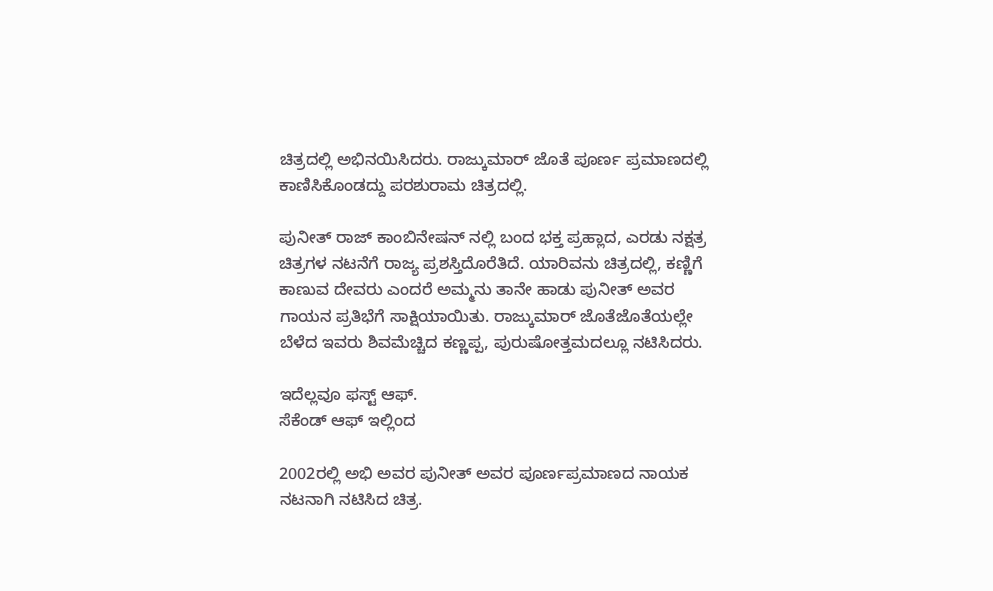ಚಿತ್ರದಲ್ಲಿ ಅಭಿನಯಿಸಿದರು. ರಾಜ್ಕುಮಾರ್ ಜೊತೆ ಪೂರ್ಣ ಪ್ರಮಾಣದಲ್ಲಿ ಕಾಣಿಸಿಕೊಂಡದ್ದು ಪರಶುರಾಮ ಚಿತ್ರದಲ್ಲಿ.

ಪುನೀತ್ ರಾಜ್ ಕಾಂಬಿನೇಷನ್ ನಲ್ಲಿ ಬಂದ ಭಕ್ತ ಪ್ರಹ್ಲಾದ, ಎರಡು ನಕ್ಷತ್ರ ಚಿತ್ರಗಳ ನಟನೆಗೆ ರಾಜ್ಯ ಪ್ರಶಸ್ತಿದೊರೆತಿದೆ. ಯಾರಿವನು ಚಿತ್ರದಲ್ಲಿ, ಕಣ್ಣಿಗೆ ಕಾಣುವ ದೇವರು ಎಂದರೆ ಅಮ್ಮನು ತಾನೇ ಹಾಡು ಪುನೀತ್ ಅವರ ಗಾಯನ ಪ್ರತಿಭೆಗೆ ಸಾಕ್ಷಿಯಾಯಿತು. ರಾಜ್ಕುಮಾರ್ ಜೊತೆಜೊತೆಯಲ್ಲೇ ಬೆಳೆದ ಇವರು ಶಿವಮೆಚ್ಚಿದ ಕಣ್ಣಪ್ಪ, ಪುರುಷೋತ್ತಮದಲ್ಲೂ ನಟಿಸಿದರು.

ಇದೆಲ್ಲವೂ ಫಸ್ಟ್ ಆಫ್.
ಸೆಕೆಂಡ್ ಆಫ್ ಇಲ್ಲಿಂದ

2002ರಲ್ಲಿ ಅಭಿ ಅವರ ಪುನೀತ್ ಅವರ ಪೂರ್ಣಪ್ರಮಾಣದ ನಾಯಕ ನಟನಾಗಿ ನಟಿಸಿದ ಚಿತ್ರ.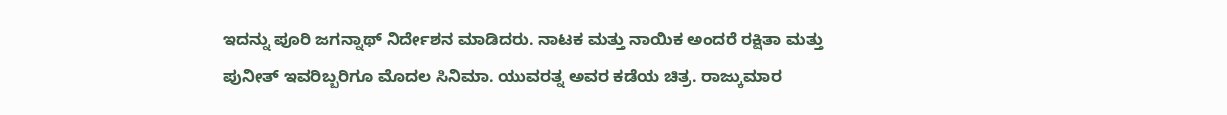ಇದನ್ನು ಪೂರಿ ಜಗನ್ನಾಥ್ ನಿರ್ದೇಶನ ಮಾಡಿದರು. ನಾಟಕ ಮತ್ತು ನಾಯಿಕ ಅಂದರೆ ರಕ್ಷಿತಾ ಮತ್ತು ಪುನೀತ್ ಇವರಿಬ್ಬರಿಗೂ ಮೊದಲ ಸಿನಿಮಾ. ಯುವರತ್ನ ಅವರ ಕಡೆಯ ಚಿತ್ರ. ರಾಜ್ಕುಮಾರ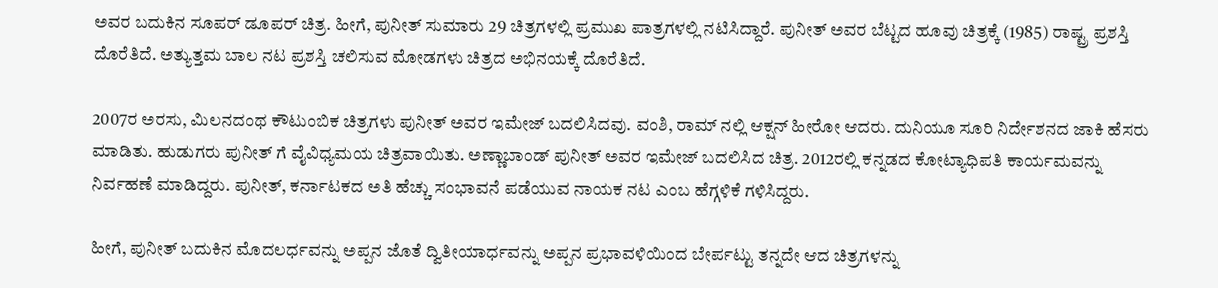ಅವರ ಬದುಕಿನ ಸೂಪರ್ ಡೂಪರ್ ಚಿತ್ರ. ಹೀಗೆ, ಪುನೀತ್ ಸುಮಾರು 29 ಚಿತ್ರಗಳಲ್ಲಿ ಪ್ರಮುಖ ಪಾತ್ರಗಳಲ್ಲಿ ನಟಿಸಿದ್ದಾರೆ. ಪುನೀತ್ ಅವರ ಬೆಟ್ಟದ ಹೂವು ಚಿತ್ರಕ್ಕೆ (1985) ರಾಷ್ಟ್ರ ಪ್ರಶಸ್ತಿ ದೊರೆತಿದೆ. ಅತ್ಯುತ್ತಮ ಬಾಲ ನಟ ಪ್ರಶಸ್ತಿ ಚಲಿಸುವ ಮೋಡಗಳು ಚಿತ್ರದ ಅಭಿನಯಕ್ಕೆ ದೊರೆತಿದೆ.

2007ರ ಅರಸು, ಮಿಲನದಂಥ ಕೌಟುಂಬಿಕ ಚಿತ್ರಗಳು ಪುನೀತ್ ಅವರ ಇಮೇಜ್ ಬದಲಿಸಿದವು. ವಂಶಿ, ರಾಮ್ ನಲ್ಲಿ ಆಕ್ಷನ್ ಹೀರೋ ಆದರು. ದುನಿಯೂ ಸೂರಿ ನಿರ್ದೇಶನದ ಜಾಕಿ ಹೆಸರು ಮಾಡಿತು. ಹುಡುಗರು ಪುನೀತ್ ಗೆ ವೈವಿಧ್ಯಮಯ ಚಿತ್ರವಾಯಿತು. ಅಣ್ಣಾಬಾಂಡ್ ಪುನೀತ್ ಅವರ ಇಮೇಜ್ ಬದಲಿಸಿದ ಚಿತ್ರ. 2012ರಲ್ಲಿ ಕನ್ನಡದ ಕೋಟ್ಯಾಧಿಪತಿ ಕಾರ್ಯಮವನ್ನು ನಿರ್ವಹಣೆ ಮಾಡಿದ್ದರು. ಪುನೀತ್, ಕರ್ನಾಟಕದ ಅತಿ ಹೆಚ್ಚು ಸಂಭಾವನೆ ಪಡೆಯುವ ನಾಯಕ ನಟ ಎಂಬ ಹೆಗ್ಗಳಿಕೆ ಗಳಿಸಿದ್ದರು.

ಹೀಗೆ, ಪುನೀತ್ ಬದುಕಿನ ಮೊದಲರ್ಧವನ್ನು ಅಪ್ಪನ ಜೊತೆ ದ್ವಿತೀಯಾರ್ಧವನ್ನು ಅಪ್ಪನ ಪ್ರಭಾವಳಿಯಿಂದ ಬೇರ್ಪಟ್ಟು ತನ್ನದೇ ಆದ ಚಿತ್ರಗಳನ್ನು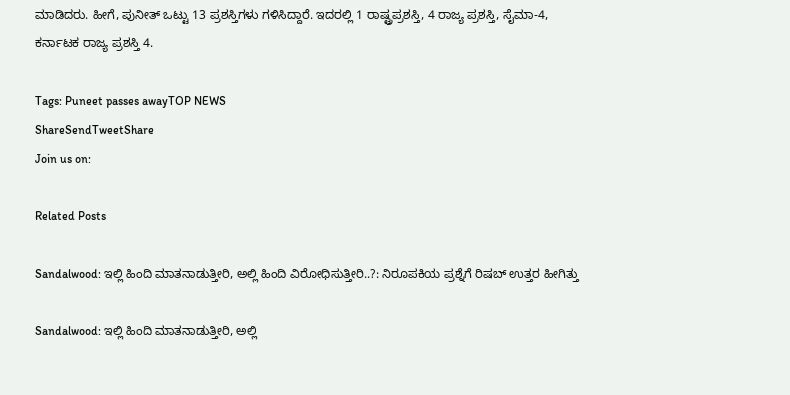ಮಾಡಿದರು. ಹೀಗೆ, ಪುನೀತ್ ಒಟ್ಟು 13 ಪ್ರಶಸ್ತಿಗಳು ಗಳಿಸಿದ್ದಾರೆ. ಇದರಲ್ಲಿ 1 ರಾಷ್ಟ್ರಪ್ರಶಸ್ತಿ, 4 ರಾಜ್ಯ ಪ್ರಶಸ್ತಿ, ಸೈಮಾ-4, ಕರ್ನಾಟಕ ರಾಜ್ಯ ಪ್ರಶಸ್ತಿ 4.

Tags: Puneet passes awayTOP NEWS
ShareSendTweetShare
Join us on:

Related Posts

Sandalwood: ಇಲ್ಲಿ ಹಿಂದಿ ಮಾತನಾಡುತ್ತೀರಿ, ಅಲ್ಲಿ ಹಿಂದಿ ವಿರೋಧಿಸುತ್ತೀರಿ..?: ನಿರೂಪಕಿಯ ಪ್ರಶ್ನೆಗೆ ರಿಷಬ್ ಉತ್ತರ ಹೀಗಿತ್ತು

Sandalwood: ಇಲ್ಲಿ ಹಿಂದಿ ಮಾತನಾಡುತ್ತೀರಿ, ಅಲ್ಲಿ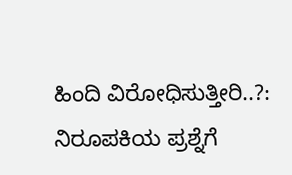ಹಿಂದಿ ವಿರೋಧಿಸುತ್ತೀರಿ..?: ನಿರೂಪಕಿಯ ಪ್ರಶ್ನೆಗೆ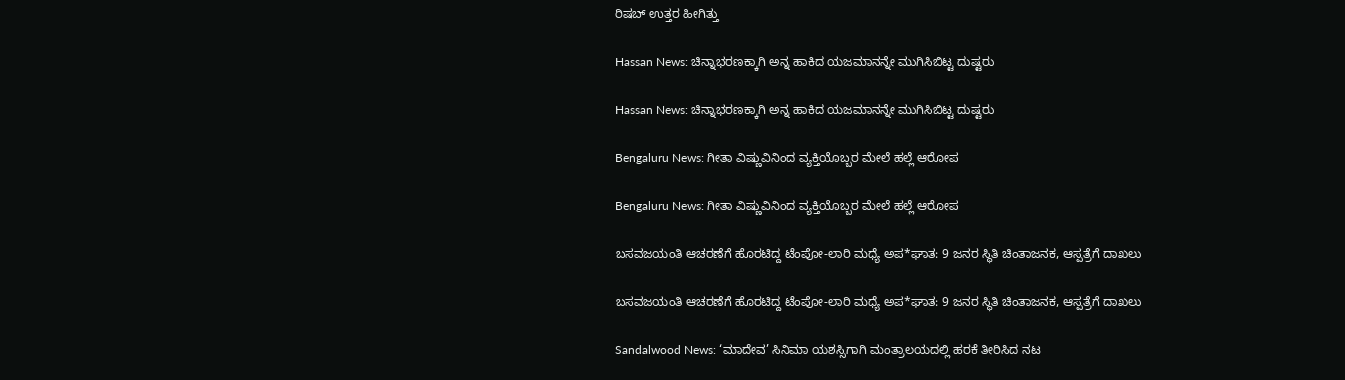ರಿಷಬ್ ಉತ್ತರ ಹೀಗಿತ್ತು

Hassan News: ಚಿನ್ನಾಭರಣಕ್ಕಾಗಿ ಅನ್ನ ಹಾಕಿದ ಯಜಮಾನನ್ನೇ ಮುಗಿಸಿಬಿಟ್ಟ ದುಷ್ಟರು

Hassan News: ಚಿನ್ನಾಭರಣಕ್ಕಾಗಿ ಅನ್ನ ಹಾಕಿದ ಯಜಮಾನನ್ನೇ ಮುಗಿಸಿಬಿಟ್ಟ ದುಷ್ಟರು

Bengaluru News: ಗೀತಾ ವಿಷ್ಣುವಿನಿಂದ ವ್ಯಕ್ತಿಯೊಬ್ಬರ ಮೇಲೆ ಹಲ್ಲೆ ಆರೋಪ

Bengaluru News: ಗೀತಾ ವಿಷ್ಣುವಿನಿಂದ ವ್ಯಕ್ತಿಯೊಬ್ಬರ ಮೇಲೆ ಹಲ್ಲೆ ಆರೋಪ

ಬಸವಜಯಂತಿ ಆಚರಣೆಗೆ ಹೊರಟಿದ್ದ ಟೆಂಪೋ-ಲಾರಿ ಮಧ್ಯೆ ಅಪ*ಘಾತ: 9 ಜನರ ಸ್ಥಿತಿ ಚಿಂತಾಜನಕ, ಆಸ್ಪತ್ರೆಗೆ ದಾಖಲು

ಬಸವಜಯಂತಿ ಆಚರಣೆಗೆ ಹೊರಟಿದ್ದ ಟೆಂಪೋ-ಲಾರಿ ಮಧ್ಯೆ ಅಪ*ಘಾತ: 9 ಜನರ ಸ್ಥಿತಿ ಚಿಂತಾಜನಕ, ಆಸ್ಪತ್ರೆಗೆ ದಾಖಲು

Sandalwood News: ‘ಮಾದೇವ’ ಸಿನಿಮಾ ಯಶಸ್ಸಿಗಾಗಿ ಮಂತ್ರಾಲಯದಲ್ಲಿ ಹರಕೆ ತೀರಿಸಿದ ನಟ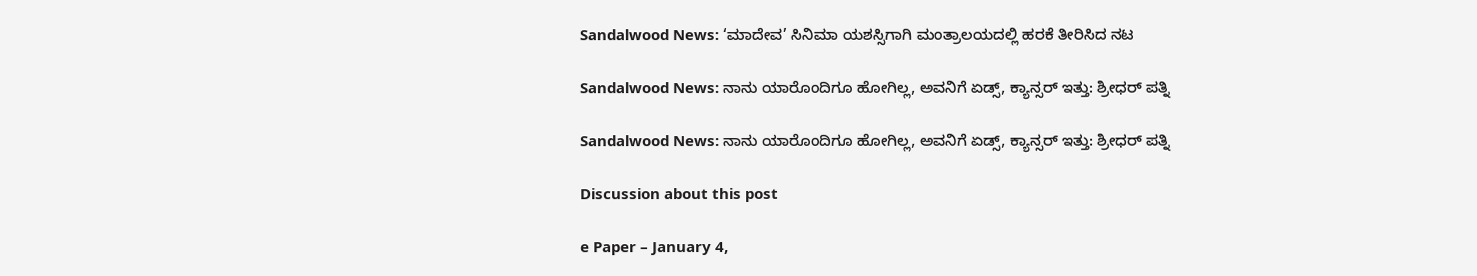Sandalwood News: ‘ಮಾದೇವ’ ಸಿನಿಮಾ ಯಶಸ್ಸಿಗಾಗಿ ಮಂತ್ರಾಲಯದಲ್ಲಿ ಹರಕೆ ತೀರಿಸಿದ ನಟ

Sandalwood News: ನಾನು ಯಾರೊಂದಿಗೂ ಹೋಗಿಲ್ಲ, ಅವನಿಗೆ ಏಡ್ಸ್, ಕ್ಯಾನ್ಸರ್ ಇತ್ತು: ಶ್ರೀಧರ್ ಪತ್ನಿ

Sandalwood News: ನಾನು ಯಾರೊಂದಿಗೂ ಹೋಗಿಲ್ಲ, ಅವನಿಗೆ ಏಡ್ಸ್, ಕ್ಯಾನ್ಸರ್ ಇತ್ತು: ಶ್ರೀಧರ್ ಪತ್ನಿ

Discussion about this post

e Paper – January 4,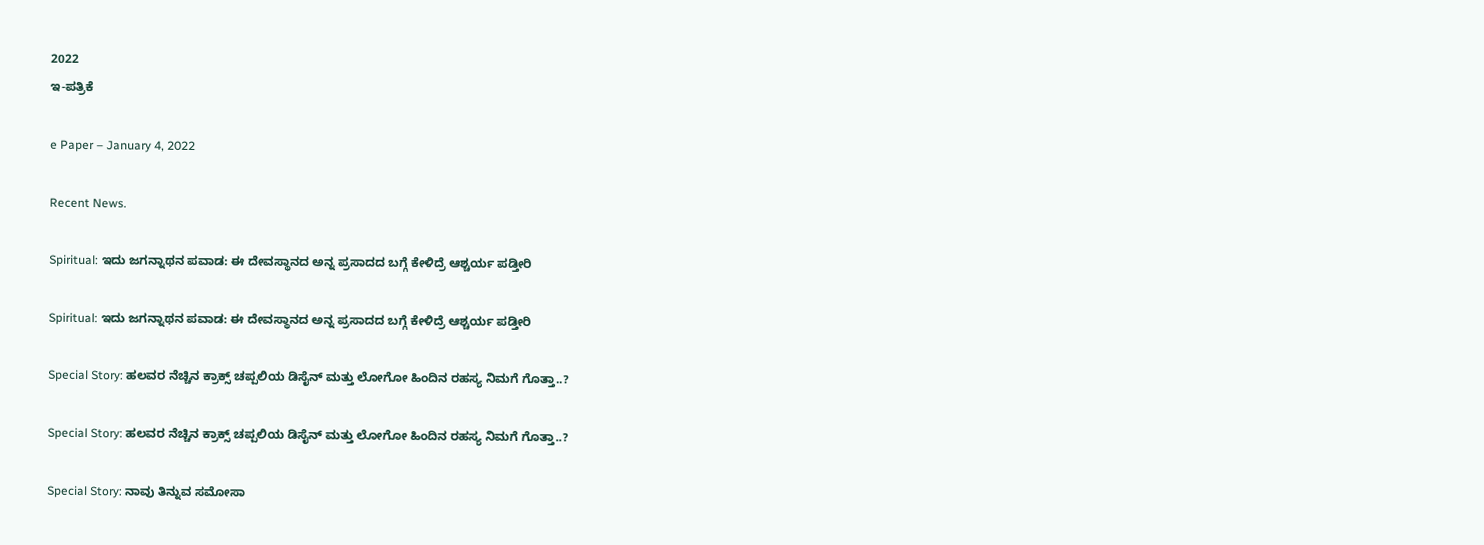2022
ಇ-ಪತ್ರಿಕೆ

e Paper – January 4, 2022

Recent News.

Spiritual: ಇದು ಜಗನ್ನಾಥನ ಪವಾಡ: ಈ ದೇವಸ್ಥಾನದ ಅನ್ನ ಪ್ರಸಾದದ ಬಗ್ಗೆ ಕೇಳಿದ್ರೆ ಆಶ್ಚರ್ಯ ಪಡ್ತೀರಿ

Spiritual: ಇದು ಜಗನ್ನಾಥನ ಪವಾಡ: ಈ ದೇವಸ್ಥಾನದ ಅನ್ನ ಪ್ರಸಾದದ ಬಗ್ಗೆ ಕೇಳಿದ್ರೆ ಆಶ್ಚರ್ಯ ಪಡ್ತೀರಿ

Special Story: ಹಲವರ ನೆಚ್ಚಿನ ಕ್ರಾಕ್ಸ್ ಚಪ್ಪಲಿಯ ಡಿಸೈನ್ ಮತ್ತು ಲೋಗೋ ಹಿಂದಿನ ರಹಸ್ಯ ನಿಮಗೆ ಗೊತ್ತಾ..?

Special Story: ಹಲವರ ನೆಚ್ಚಿನ ಕ್ರಾಕ್ಸ್ ಚಪ್ಪಲಿಯ ಡಿಸೈನ್ ಮತ್ತು ಲೋಗೋ ಹಿಂದಿನ ರಹಸ್ಯ ನಿಮಗೆ ಗೊತ್ತಾ..?

Special Story: ನಾವು ತಿನ್ನುವ ಸಮೋಸಾ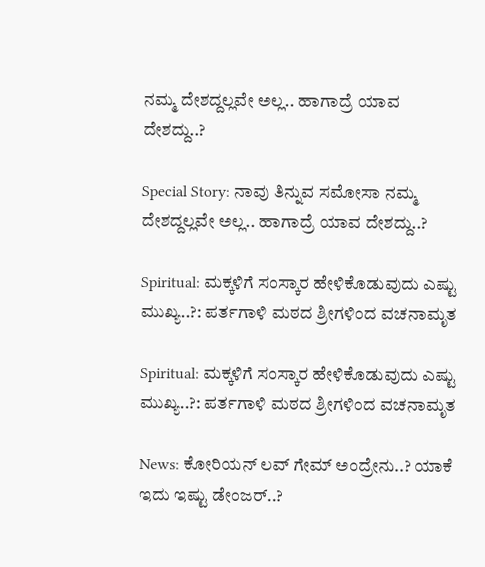ನಮ್ಮ ದೇಶದ್ದಲ್ಲವೇ ಅಲ್ಲ.. ಹಾಗಾದ್ರೆ ಯಾವ ದೇಶದ್ದು..?

Special Story: ನಾವು ತಿನ್ನುವ ಸಮೋಸಾ ನಮ್ಮ ದೇಶದ್ದಲ್ಲವೇ ಅಲ್ಲ.. ಹಾಗಾದ್ರೆ ಯಾವ ದೇಶದ್ದು..?

Spiritual: ಮಕ್ಕಳಿಗೆ ಸಂಸ್ಕಾರ ಹೇಳಿಕೊಡುವುದು ಎಷ್ಟು ಮುಖ್ಯ..?: ಪರ್ತಗಾಳಿ ಮಠದ ಶ್ರೀಗಳಿಂದ ವಚನಾಮೃತ

Spiritual: ಮಕ್ಕಳಿಗೆ ಸಂಸ್ಕಾರ ಹೇಳಿಕೊಡುವುದು ಎಷ್ಟು ಮುಖ್ಯ..?: ಪರ್ತಗಾಳಿ ಮಠದ ಶ್ರೀಗಳಿಂದ ವಚನಾಮೃತ

News: ಕೋರಿಯನ್ ಲವ್ ಗೇಮ್ ಅಂದ್ರೇನು..? ಯಾಕೆ ಇದು ಇಷ್ಟು ಡೇಂಜರ್..?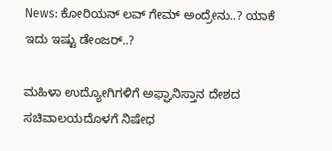News: ಕೋರಿಯನ್ ಲವ್ ಗೇಮ್ ಅಂದ್ರೇನು..? ಯಾಕೆ ಇದು ಇಷ್ಟು ಡೇಂಜರ್..?

ಮಹಿಳಾ ಉದ್ಯೋಗಿಗಳಿಗೆ ಅಫ್ಘಾನಿಸ್ತಾನ ದೇಶದ ಸಚಿವಾಲಯದೊಳಗೆ ನಿಷೇಧ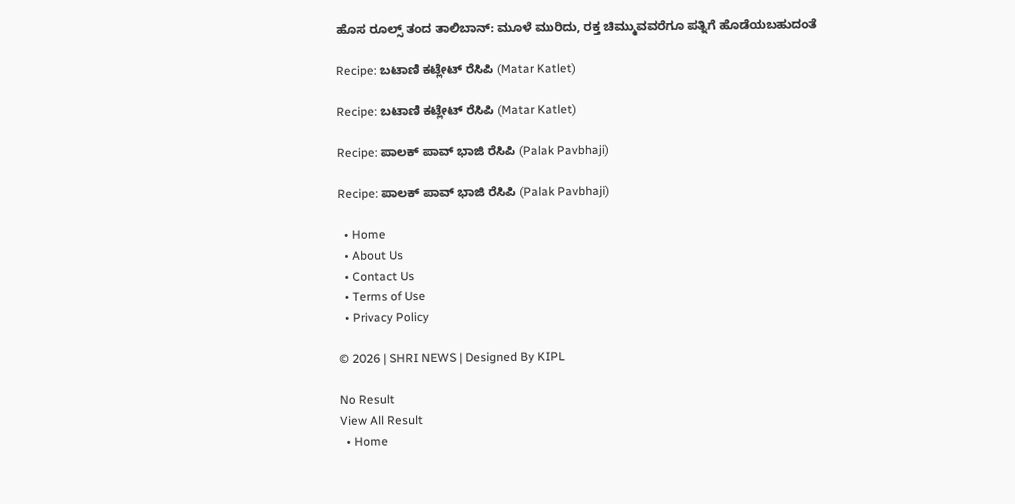ಹೊಸ ರೂಲ್ಸ್ ತಂದ ತಾಲಿಬಾನ್: ಮೂಳೆ ಮುರಿದು, ರಕ್ತ ಚಿಮ್ಮುವವರೆಗೂ ಪತ್ನಿಗೆ ಹೊಡೆಯಬಹುದಂತೆ

Recipe: ಬಟಾಣಿ ಕಟ್ಲೇಟ್ ರೆಸಿಪಿ (Matar Katlet)

Recipe: ಬಟಾಣಿ ಕಟ್ಲೇಟ್ ರೆಸಿಪಿ (Matar Katlet)

Recipe: ಪಾಲಕ್ ಪಾವ್ ಭಾಜಿ ರೆಸಿಪಿ (Palak Pavbhaji)

Recipe: ಪಾಲಕ್ ಪಾವ್ ಭಾಜಿ ರೆಸಿಪಿ (Palak Pavbhaji)

  • Home
  • About Us
  • Contact Us
  • Terms of Use
  • Privacy Policy

© 2026 | SHRI NEWS | Designed By KIPL

No Result
View All Result
  • Home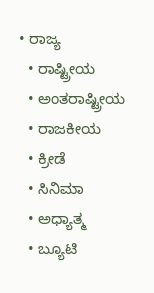• ರಾಜ್ಯ
  • ರಾಷ್ಟ್ರೀಯ
  • ಅಂತರಾಷ್ಟ್ರೀಯ
  • ರಾಜಕೀಯ
  • ಕ್ರೀಡೆ
  • ಸಿನಿಮಾ
  • ಅಧ್ಯಾತ್ಮ
  • ಬ್ಯೂಟಿ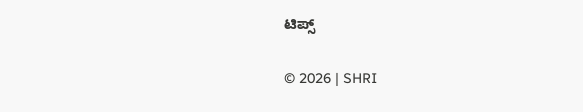ಟಿಪ್ಸ್

© 2026 | SHRI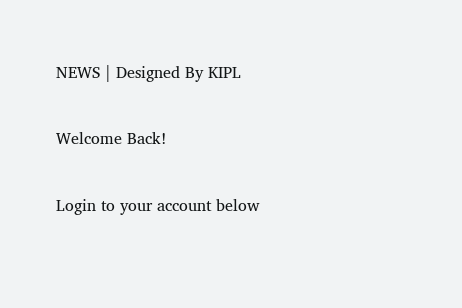NEWS | Designed By KIPL

Welcome Back!

Login to your account below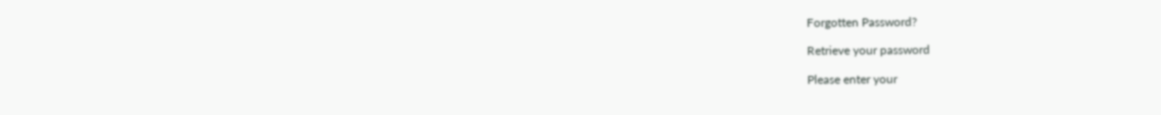Forgotten Password?

Retrieve your password

Please enter your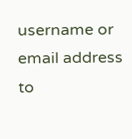username or email address to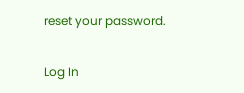reset your password.

Log In